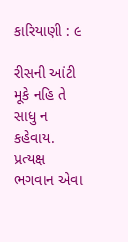કારિયાણી : ૯

રીસની આંટી મૂકે નહિ તે સાધુ ન કહેવાય. પ્રત્યક્ષ ભગવાન એવા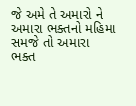જે અમે તે અમારો ને અમારા ભક્તનો મહિમા સમજે તો અમારા ભક્ત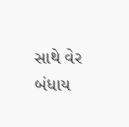સાથે વેર બંધાય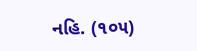નહિ. (૧૦૫)